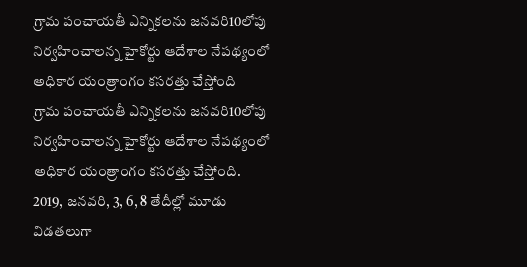గ్రామ పంచాయతీ ఎన్నికలను జనవరి10లోపు నిర్వహించాలన్న హైకోర్టు ఆదేశాల నేపథ్యంలో అధికార యంత్రాంగం కసరత్తు చేస్తోంది
గ్రామ పంచాయతీ ఎన్నికలను జనవరి10లోపు నిర్వహించాలన్న హైకోర్టు ఆదేశాల నేపథ్యంలో అధికార యంత్రాంగం కసరత్తు చేస్తోంది. 2019, జనవరి, 3, 6, 8 తేదీల్లో మూడు విడతలుగా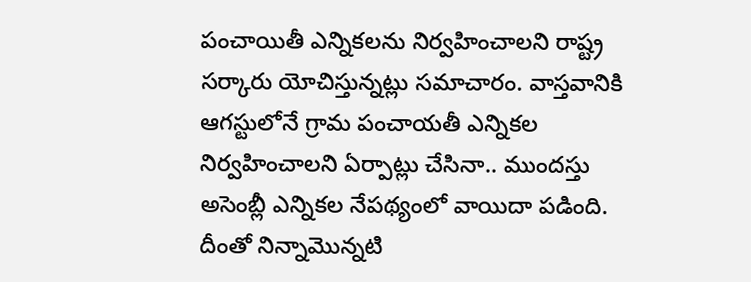పంచాయితీ ఎన్నికలను నిర్వహించాలని రాష్ట్ర సర్కారు యోచిస్తున్నట్లు సమాచారం. వాస్తవానికి ఆగస్టులోనే గ్రామ పంచాయతీ ఎన్నికల నిర్వహించాలని ఏర్పాట్లు చేసినా.. ముందస్తు అసెంబ్లీ ఎన్నికల నేపథ్యంలో వాయిదా పడింది.
దీంతో నిన్నామొన్నటి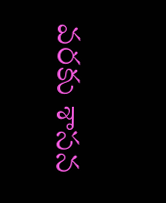వరకు శాసన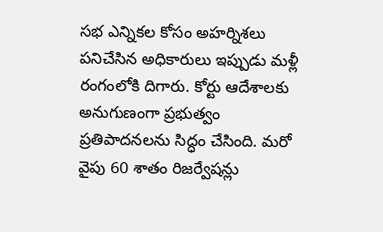సభ ఎన్నికల కోసం అహర్నిశలు పనిచేసిన అధికారులు ఇప్పుడు మళ్లీ రంగంలోకి దిగారు. కోర్టు ఆదేశాలకు అనుగుణంగా ప్రభుత్వం ప్రతిపాదనలను సిద్ధం చేసింది. మరో వైపు 60 శాతం రిజర్వేషన్లు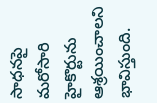సాధనపై మరోసారి హైకొర్టును ఆశ్రయించాలని భావిస్తుంది.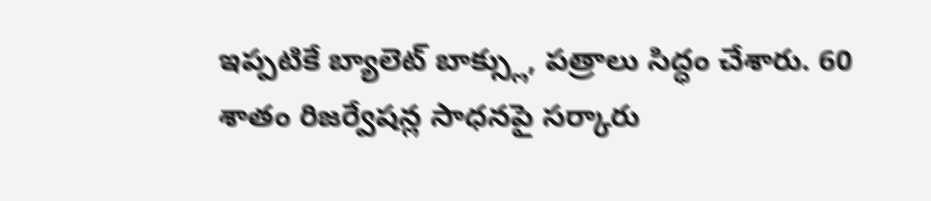ఇప్పటికే బ్యాలెట్ బాక్స్లు, పత్రాలు సిద్ధం చేశారు. 60 శాతం రిజర్వేషన్ల సాధనపై సర్కారు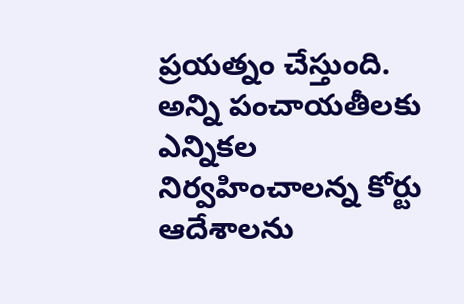ప్రయత్నం చేస్తుంది. అన్ని పంచాయతీలకు ఎన్నికల నిర్వహించాలన్న కోర్టు ఆదేశాలను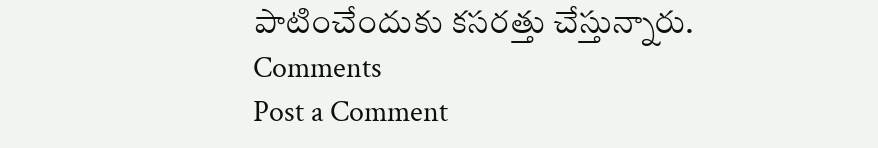పాటించేందుకు కసరత్తు చేస్తున్నారు.
Comments
Post a Comment